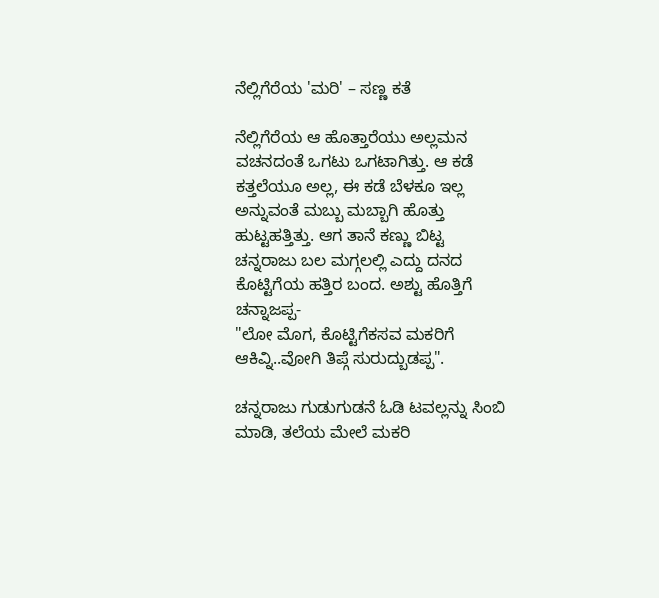ನೆಲ್ಲಿಗೆರೆಯ 'ಮರಿ' – ಸಣ್ಣ ಕತೆ

ನೆಲ್ಲಿಗೆರೆಯ ಆ ಹೊತ್ತಾರೆಯು ಅಲ್ಲಮನ ವಚನದಂತೆ ಒಗಟು ಒಗಟಾಗಿತ್ತು. ಆ ಕಡೆ ಕತ್ತಲೆಯೂ ಅಲ್ಲ, ಈ ಕಡೆ ಬೆಳಕೂ ಇಲ್ಲ ಅನ್ನುವಂತೆ ಮಬ್ಬು ಮಬ್ಬಾಗಿ ಹೊತ್ತು ಹುಟ್ಟಹತ್ತಿತ್ತು. ಆಗ ತಾನೆ ಕಣ್ಣು ಬಿಟ್ಟ ಚನ್ನರಾಜು ಬಲ ಮಗ್ಗಲಲ್ಲಿ ಎದ್ದು ದನದ ಕೊಟ್ಟಿಗೆಯ ಹತ್ತಿರ ಬಂದ. ಅಶ್ಟು ಹೊತ್ತಿಗೆ ಚನ್ನಾಜಪ್ಪ-
"ಲೋ ಮೊಗ, ಕೊಟ್ಟಿಗೆಕಸವ ಮಕರಿಗೆ ಆಕಿವ್ನಿ..ವೋಗಿ ತಿಪ್ಗೆ ಸುರುದ್ಬುಡಪ್ಪ".

ಚನ್ನರಾಜು ಗುಡುಗುಡನೆ ಓಡಿ ಟವಲ್ಲನ್ನು ಸಿಂಬಿ ಮಾಡಿ, ತಲೆಯ ಮೇಲೆ ಮಕರಿ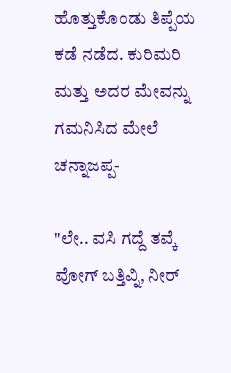ಹೊತ್ತುಕೊಂಡು ತಿಪ್ಪೆಯ ಕಡೆ ನಡೆದ. ಕುರಿಮರಿ ಮತ್ತು ಅದರ ಮೇವನ್ನು ಗಮನಿಸಿದ ಮೇಲೆ ಚನ್ನಾಜಪ್ಪ-

"ಲೇ.. ವಸಿ ಗದ್ದೆ ತವ್ಕೆ ವೋಗ್ ಬತ್ತಿವ್ನಿ, ನೀರ್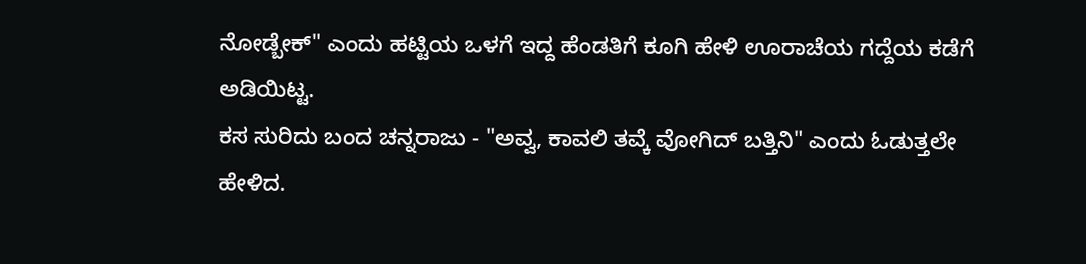ನೋಡ್ಬೇಕ್" ಎಂದು ಹಟ್ಟಿಯ ಒಳಗೆ ಇದ್ದ ಹೆಂಡತಿಗೆ ಕೂಗಿ ಹೇಳಿ ಊರಾಚೆಯ ಗದ್ದೆಯ ಕಡೆಗೆ ಅಡಿಯಿಟ್ಟ.
ಕಸ ಸುರಿದು ಬಂದ ಚನ್ನರಾಜು - "ಅವ್ವ, ಕಾವಲಿ ತವ್ಕೆ ವೋಗಿದ್ ಬತ್ತಿನಿ" ಎಂದು ಓಡುತ್ತಲೇ ಹೇಳಿದ.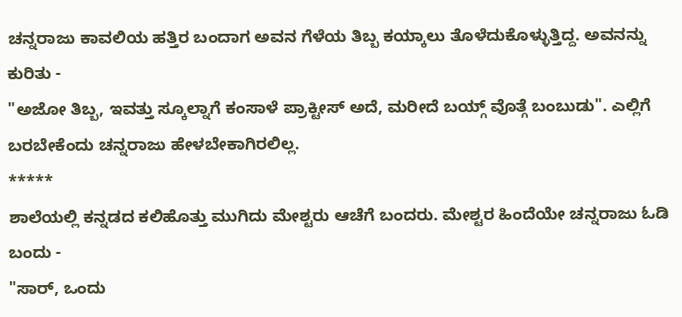ಚನ್ನರಾಜು ಕಾವಲಿಯ ಹತ್ತಿರ ಬಂದಾಗ ಅವನ ಗೆಳೆಯ ತಿಬ್ಬ ಕಯ್ಕಾಲು ತೊಳೆದುಕೊಳ್ಳುತ್ತಿದ್ದ. ಅವನನ್ನು ಕುರಿತು -
"ಅಜೋ ತಿಬ್ಬ, ಇವತ್ತು ಸ್ಕೂಲ್ನಾಗೆ ಕಂಸಾಳೆ ಪ್ರಾಕ್ಟೀಸ್ ಅದೆ, ಮರೀದೆ ಬಯ್ಗ್ ವೊತ್ಗೆ ಬಂಬುಡು". ಎಲ್ಲಿಗೆ ಬರಬೇಕೆಂದು ಚನ್ನರಾಜು ಹೇಳಬೇಕಾಗಿರಲಿಲ್ಲ.
*****
ಶಾಲೆಯಲ್ಲಿ ಕನ್ನಡದ ಕಲಿಹೊತ್ತು ಮುಗಿದು ಮೇಶ್ಟರು ಆಚೆಗೆ ಬಂದರು. ಮೇಶ್ಟರ ಹಿಂದೆಯೇ ಚನ್ನರಾಜು ಓಡಿ ಬಂದು -
"ಸಾರ್, ಒಂದು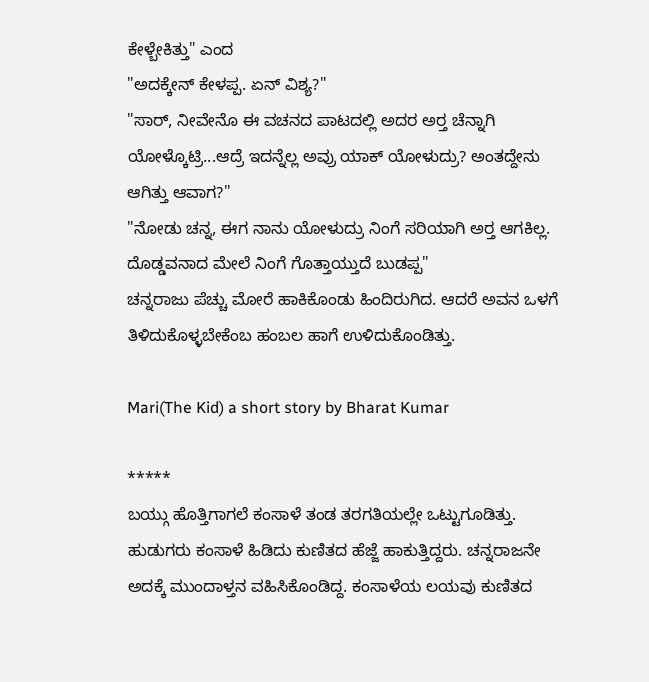ಕೇಳ್ಬೇಕಿತ್ತು" ಎಂದ
"ಅದಕ್ಕೇನ್ ಕೇಳಪ್ಪ. ಏನ್ ವಿಶ್ಯ?"
"ಸಾರ್, ನೀವೇನೊ ಈ ವಚನದ ಪಾಟದಲ್ಲಿ ಅದರ ಅರ‍್ತ ಚೆನ್ನಾಗಿ ಯೋಳ್ಕೊಟ್ರಿ...ಆದ್ರೆ ಇದನ್ನೆಲ್ಲ ಅವ್ರು ಯಾಕ್ ಯೋಳುದ್ರು? ಅಂತದ್ದೇನು ಆಗಿತ್ತು ಆವಾಗ?"
"ನೋಡು ಚನ್ನ, ಈಗ ನಾನು ಯೋಳುದ್ರು ನಿಂಗೆ ಸರಿಯಾಗಿ ಅರ‍್ತ ಆಗಕಿಲ್ಲ. ದೊಡ್ಡವನಾದ ಮೇಲೆ ನಿಂಗೆ ಗೊತ್ತಾಯ್ತುದೆ ಬುಡಪ್ಪ"
ಚನ್ನರಾಜು ಪೆಚ್ಚು ಮೋರೆ ಹಾಕಿಕೊಂಡು ಹಿಂದಿರುಗಿದ. ಆದರೆ ಅವನ ಒಳಗೆ ತಿಳಿದುಕೊಳ್ಳಬೇಕೆಂಬ ಹಂಬಲ ಹಾಗೆ ಉಳಿದುಕೊಂಡಿತ್ತು.

Mari(The Kid) a short story by Bharat Kumar

*****
ಬಯ್ಗು ಹೊತ್ತಿಗಾಗಲೆ ಕಂಸಾಳೆ ತಂಡ ತರಗತಿಯಲ್ಲೇ ಒಟ್ಟುಗೂಡಿತ್ತು. ಹುಡುಗರು ಕಂಸಾಳೆ ಹಿಡಿದು ಕುಣಿತದ ಹೆಜ್ಜೆ ಹಾಕುತ್ತಿದ್ದರು. ಚನ್ನರಾಜನೇ ಅದಕ್ಕೆ ಮುಂದಾಳ್ತನ ವಹಿಸಿಕೊಂಡಿದ್ದ. ಕಂಸಾಳೆಯ ಲಯವು ಕುಣಿತದ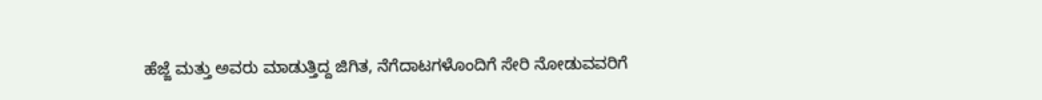ಹೆಜ್ಜೆ ಮತ್ತು ಅವರು ಮಾಡುತ್ತಿದ್ದ ಜಿಗಿತ, ನೆಗೆದಾಟಗಳೊಂದಿಗೆ ಸೇರಿ ನೋಡುವವರಿಗೆ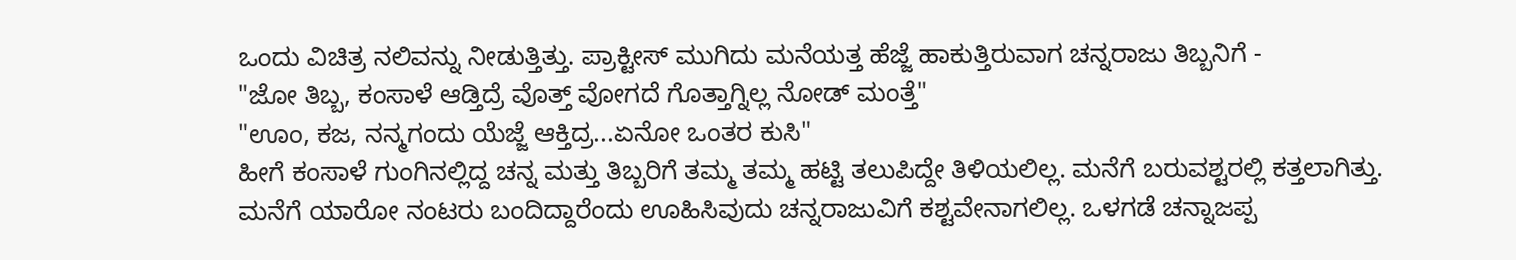ಒಂದು ವಿಚಿತ್ರ ನಲಿವನ್ನು ನೀಡುತ್ತಿತ್ತು. ಪ್ರಾಕ್ಟೀಸ್ ಮುಗಿದು ಮನೆಯತ್ತ ಹೆಜ್ಜೆ ಹಾಕುತ್ತಿರುವಾಗ ಚನ್ನರಾಜು ತಿಬ್ಬನಿಗೆ -
"ಜೋ ತಿಬ್ಬ, ಕಂಸಾಳೆ ಆಡ್ತಿದ್ರೆ ವೊತ್ತ್ ವೋಗದೆ ಗೊತ್ತಾಗ್ನಿಲ್ಲ ನೋಡ್ ಮಂತ್ತೆ"
"ಊಂ, ಕಜ, ನನ್ಮಗಂದು ಯೆಜ್ಜೆ ಆಕ್ತಿದ್ರ...ಏನೋ ಒಂತರ ಕುಸಿ"
ಹೀಗೆ ಕಂಸಾಳೆ ಗುಂಗಿನಲ್ಲಿದ್ದ ಚನ್ನ ಮತ್ತು ತಿಬ್ಬರಿಗೆ ತಮ್ಮ ತಮ್ಮ ಹಟ್ಟಿ ತಲುಪಿದ್ದೇ ತಿಳಿಯಲಿಲ್ಲ. ಮನೆಗೆ ಬರುವಶ್ಟರಲ್ಲಿ ಕತ್ತಲಾಗಿತ್ತು. ಮನೆಗೆ ಯಾರೋ ನಂಟರು ಬಂದಿದ್ದಾರೆಂದು ಊಹಿಸಿವುದು ಚನ್ನರಾಜುವಿಗೆ ಕಶ್ಟವೇನಾಗಲಿಲ್ಲ. ಒಳಗಡೆ ಚನ್ನಾಜಪ್ಪ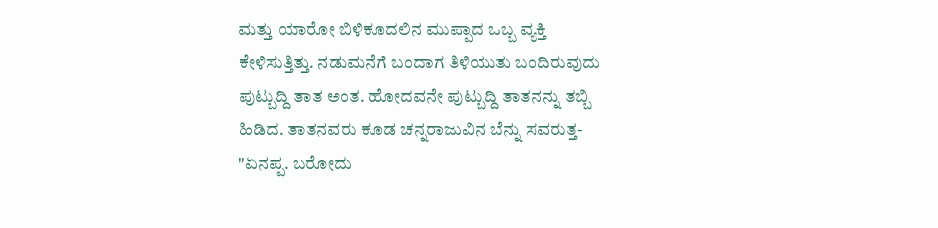ಮತ್ತು ಯಾರೋ ಬಿಳಿಕೂದಲಿನ ಮುಪ್ಪಾದ ಒಬ್ಬ ವ್ಯಕ್ತಿ ಕೇಳಿಸುತ್ತಿತ್ತು. ನಡುಮನೆಗೆ ಬಂದಾಗ ತಿಳಿಯುತು ಬಂದಿರುವುದು ಪುಟ್ಬುದ್ದಿ ತಾತ ಅಂತ. ಹೋದವನೇ ಪುಟ್ಬುದ್ದಿ ತಾತನನ್ನು ತಬ್ಬಿ ಹಿಡಿದ. ತಾತನವರು ಕೂಡ ಚನ್ನರಾಜುವಿನ ಬೆನ್ನು ಸವರುತ್ತ-
"ಏನಪ್ಪ. ಬರೋದು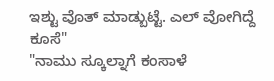ಇಶ್ಟು ವೊತ್ ಮಾಡ್ಬುಟ್ಟೆ. ಎಲ್ ವೋಗಿದ್ದೆ ಕೂಸೆ"
"ನಾಮು ಸ್ಕೂಲ್ನಾಗೆ ಕಂಸಾಳೆ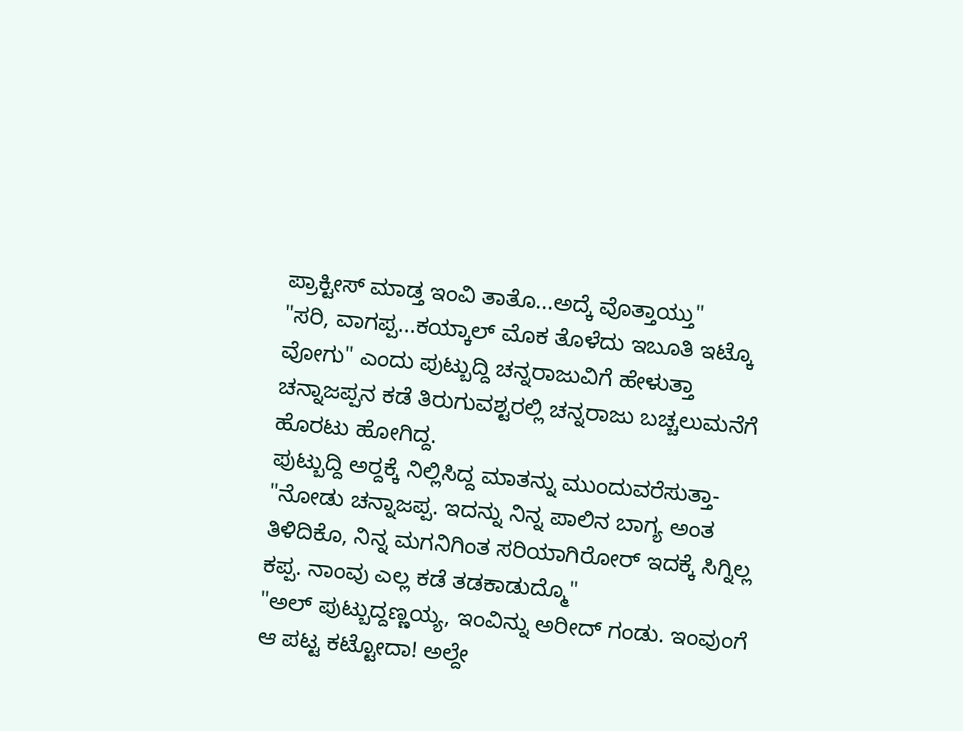ಪ್ರಾಕ್ಟೀಸ್ ಮಾಡ್ತ ಇಂವಿ ತಾತೊ...ಅದ್ಕೆ ವೊತ್ತಾಯ್ತು"
"ಸರಿ, ವಾಗಪ್ಪ...ಕಯ್ಕಾಲ್ ಮೊಕ ತೊಳೆದು ಇಬೂತಿ ಇಟ್ಕೊ ವೋಗು" ಎಂದು ಪುಟ್ಬುದ್ದಿ ಚನ್ನರಾಜುವಿಗೆ ಹೇಳುತ್ತಾ ಚನ್ನಾಜಪ್ಪನ ಕಡೆ ತಿರುಗುವಶ್ಟರಲ್ಲಿ ಚನ್ನರಾಜು ಬಚ್ಚಲುಮನೆಗೆ ಹೊರಟು ಹೋಗಿದ್ದ.
ಪುಟ್ಬುದ್ದಿ ಅರ‍್ದಕ್ಕೆ ನಿಲ್ಲಿಸಿದ್ದ ಮಾತನ್ನು ಮುಂದುವರೆಸುತ್ತಾ-
"ನೋಡು ಚನ್ನಾಜಪ್ಪ. ಇದನ್ನು ನಿನ್ನ ಪಾಲಿನ ಬಾಗ್ಯ ಅಂತ ತಿಳಿದಿಕೊ, ನಿನ್ನ ಮಗನಿಗಿಂತ ಸರಿಯಾಗಿರೋರ್ ಇದಕ್ಕೆ ಸಿಗ್ನಿಲ್ಲ ಕಪ್ಪ. ನಾಂವು ಎಲ್ಲ ಕಡೆ ತಡಕಾಡುದ್ಮೊ"
"ಅಲ್ ಪುಟ್ಬುದ್ದಣ್ಣಯ್ಯ, ಇಂವಿನ್ನು ಅರೀದ್ ಗಂಡು. ಇಂವುಂಗೆ ಆ ಪಟ್ಟ ಕಟ್ಟೋದಾ! ಅಲ್ದೇ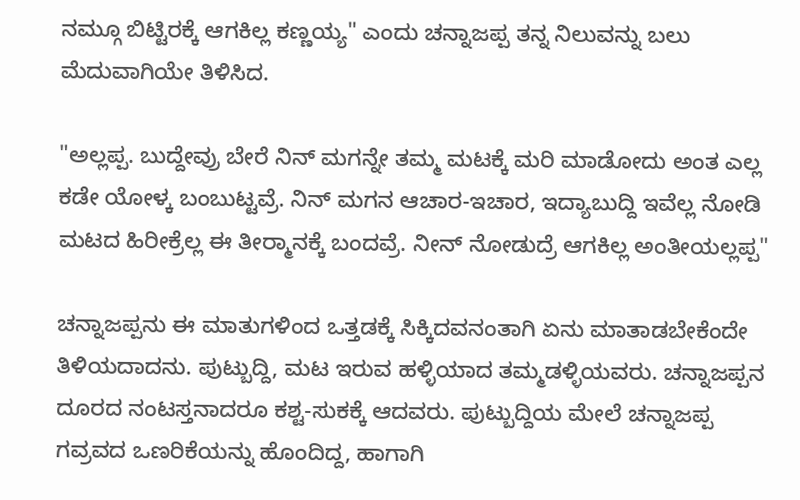ನಮ್ಗೂ ಬಿಟ್ಟಿರಕ್ಕೆ ಆಗಕಿಲ್ಲ ಕಣ್ಣಯ್ಯ" ಎಂದು ಚನ್ನಾಜಪ್ಪ ತನ್ನ ನಿಲುವನ್ನು ಬಲು ಮೆದುವಾಗಿಯೇ ತಿಳಿಸಿದ.

"ಅಲ್ಲಪ್ಪ. ಬುದ್ದೇವ್ರು ಬೇರೆ ನಿನ್ ಮಗನ್ನೇ ತಮ್ಮ ಮಟಕ್ಕೆ ಮರಿ ಮಾಡೋದು ಅಂತ ಎಲ್ಲ ಕಡೇ ಯೋಳ್ಕ ಬಂಬುಟ್ಟವ್ರೆ. ನಿನ್ ಮಗನ ಆಚಾರ-ಇಚಾರ, ಇದ್ಯಾಬುದ್ದಿ ಇವೆಲ್ಲ ನೋಡಿ ಮಟದ ಹಿರೀಕ್ರೆಲ್ಲ ಈ ತೀರ‍್ಮಾನಕ್ಕೆ ಬಂದವ್ರೆ. ನೀನ್ ನೋಡುದ್ರೆ ಆಗಕಿಲ್ಲ ಅಂತೀಯಲ್ಲಪ್ಪ"

ಚನ್ನಾಜಪ್ಪನು ಈ ಮಾತುಗಳಿಂದ ಒತ್ತಡಕ್ಕೆ ಸಿಕ್ಕಿದವನಂತಾಗಿ ಏನು ಮಾತಾಡಬೇಕೆಂದೇ ತಿಳಿಯದಾದನು. ಪುಟ್ಬುದ್ದಿ, ಮಟ ಇರುವ ಹಳ್ಳಿಯಾದ ತಮ್ಮಡಳ್ಳಿಯವರು. ಚನ್ನಾಜಪ್ಪನ ದೂರದ ನಂಟಸ್ತನಾದರೂ ಕಶ್ಟ-ಸುಕಕ್ಕೆ ಆದವರು. ಪುಟ್ಬುದ್ದಿಯ ಮೇಲೆ ಚನ್ನಾಜಪ್ಪ ಗವ್ರವದ ಒಣರಿಕೆಯನ್ನು ಹೊಂದಿದ್ದ, ಹಾಗಾಗಿ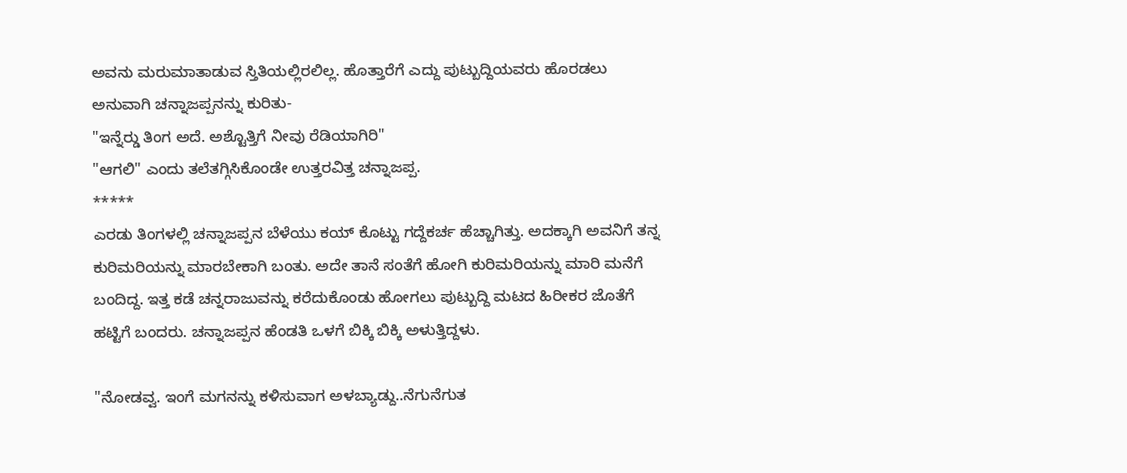ಅವನು ಮರುಮಾತಾಡುವ ಸ್ತಿತಿಯಲ್ಲಿರಲಿಲ್ಲ. ಹೊತ್ತಾರೆಗೆ ಎದ್ದು ಪುಟ್ಬುದ್ದಿಯವರು ಹೊರಡಲು ಅನುವಾಗಿ ಚನ್ನಾಜಪ್ಪನನ್ನು ಕುರಿತು-
"ಇನ್ನೆರ‍್ಡು ತಿಂಗ ಅದೆ. ಅಶ್ಟೊತ್ತಿಗೆ ನೀವು ರೆಡಿಯಾಗಿರಿ"
"ಆಗಲಿ" ಎಂದು ತಲೆತಗ್ಗಿಸಿಕೊಂಡೇ ಉತ್ತರವಿತ್ತ ಚನ್ನಾಜಪ್ಪ.
*****
ಎರಡು ತಿಂಗಳಲ್ಲಿ ಚನ್ನಾಜಪ್ಪನ ಬೆಳೆಯು ಕಯ್ ಕೊಟ್ಟು ಗದ್ದೆಕರ್ಚ ಹೆಚ್ಚಾಗಿತ್ತು. ಅದಕ್ಕಾಗಿ ಅವನಿಗೆ ತನ್ನ ಕುರಿಮರಿಯನ್ನು ಮಾರಬೇಕಾಗಿ ಬಂತು. ಅದೇ ತಾನೆ ಸಂತೆಗೆ ಹೋಗಿ ಕುರಿಮರಿಯನ್ನು ಮಾರಿ ಮನೆಗೆ ಬಂದಿದ್ದ. ಇತ್ತ ಕಡೆ ಚನ್ನರಾಜುವನ್ನು ಕರೆದುಕೊಂಡು ಹೋಗಲು ಪುಟ್ಬುದ್ದಿ ಮಟದ ಹಿರೀಕರ ಜೊತೆಗೆ ಹಟ್ಟಿಗೆ ಬಂದರು. ಚನ್ನಾಜಪ್ಪನ ಹೆಂಡತಿ ಒಳಗೆ ಬಿಕ್ಕಿ ಬಿಕ್ಕಿ ಅಳುತ್ತಿದ್ದಳು.

"ನೋಡವ್ವ. ಇಂಗೆ ಮಗನನ್ನು ಕಳಿಸುವಾಗ ಅಳಬ್ಯಾಡ್ದು..ನೆಗುನೆಗುತ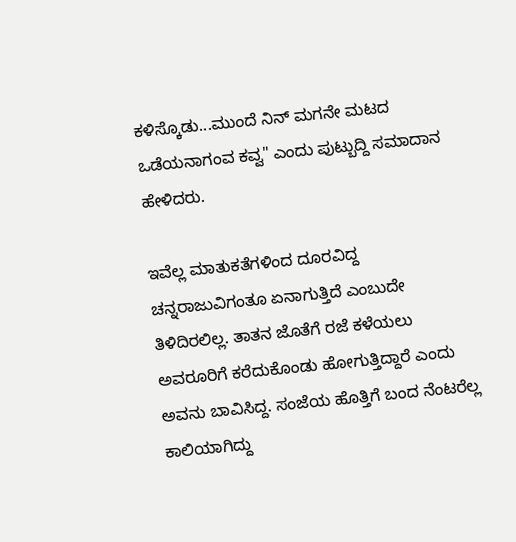ಕಳಿಸ್ಕೊಡು...ಮುಂದೆ ನಿನ್ ಮಗನೇ ಮಟದ ಒಡೆಯನಾಗಂವ ಕವ್ವ" ಎಂದು ಪುಟ್ಬುದ್ದಿ ಸಮಾದಾನ ಹೇಳಿದರು.

ಇವೆಲ್ಲ ಮಾತುಕತೆಗಳಿಂದ ದೂರವಿದ್ದ ಚನ್ನರಾಜುವಿಗಂತೂ ಏನಾಗುತ್ತಿದೆ ಎಂಬುದೇ ತಿಳಿದಿರಲಿಲ್ಲ. ತಾತನ ಜೊತೆಗೆ ರಜೆ ಕಳೆಯಲು ಅವರೂರಿಗೆ ಕರೆದುಕೊಂಡು ಹೋಗುತ್ತಿದ್ದಾರೆ ಎಂದು ಅವನು ಬಾವಿಸಿದ್ದ. ಸಂಜೆಯ ಹೊತ್ತಿಗೆ ಬಂದ ನೆಂಟರೆಲ್ಲ ಕಾಲಿಯಾಗಿದ್ದು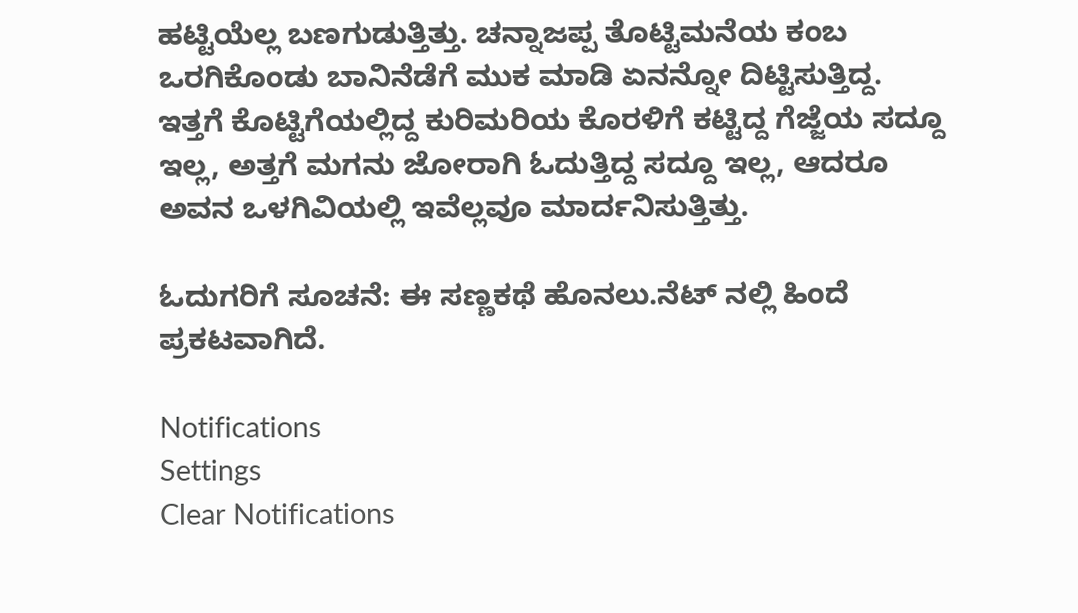ಹಟ್ಟಿಯೆಲ್ಲ ಬಣಗುಡುತ್ತಿತ್ತು. ಚನ್ನಾಜಪ್ಪ ತೊಟ್ಟಿಮನೆಯ ಕಂಬ ಒರಗಿಕೊಂಡು ಬಾನಿನೆಡೆಗೆ ಮುಕ ಮಾಡಿ ಏನನ್ನೋ ದಿಟ್ಟಿಸುತ್ತಿದ್ದ. ಇತ್ತಗೆ ಕೊಟ್ಟಿಗೆಯಲ್ಲಿದ್ದ ಕುರಿಮರಿಯ ಕೊರಳಿಗೆ ಕಟ್ಟಿದ್ದ ಗೆಜ್ಜೆಯ ಸದ್ದೂ ಇಲ್ಲ, ಅತ್ತಗೆ ಮಗನು ಜೋರಾಗಿ ಓದುತ್ತಿದ್ದ ಸದ್ದೂ ಇಲ್ಲ, ಆದರೂ ಅವನ ಒಳಗಿವಿಯಲ್ಲಿ ಇವೆಲ್ಲವೂ ಮಾರ್ದನಿಸುತ್ತಿತ್ತು.

ಓದುಗರಿಗೆ ಸೂಚನೆ: ಈ ಸಣ್ಣಕಥೆ ಹೊನಲು.ನೆಟ್ ನಲ್ಲಿ ಹಿಂದೆ ಪ್ರಕಟವಾಗಿದೆ.

Notifications
Settings
Clear Notifications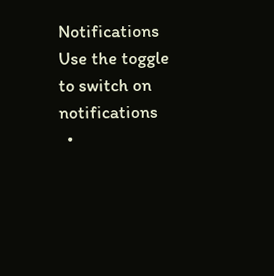Notifications
Use the toggle to switch on notifications
  •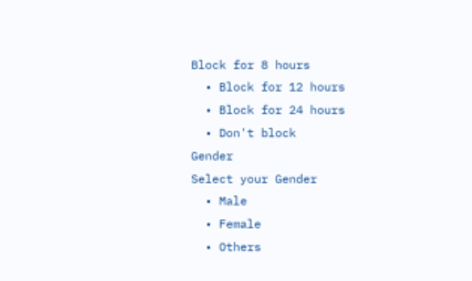Block for 8 hours
  • Block for 12 hours
  • Block for 24 hours
  • Don't block
Gender
Select your Gender
  • Male
  • Female
  • Others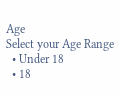Age
Select your Age Range
  • Under 18
  • 18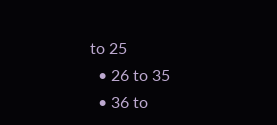to 25
  • 26 to 35
  • 36 to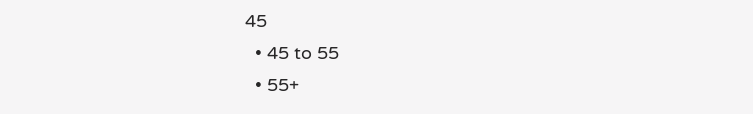45
  • 45 to 55
  • 55+